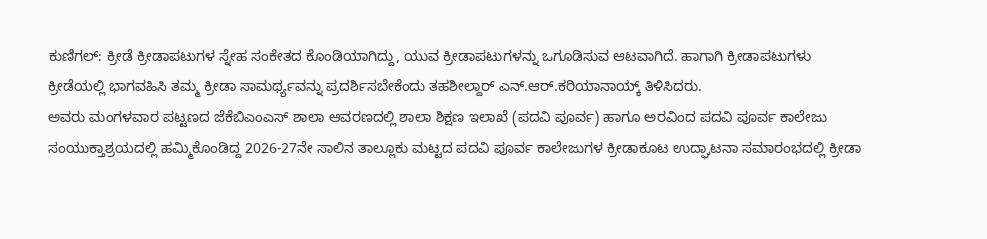ಕುಣಿಗಲ್: ಕ್ರೀಡೆ ಕ್ರೀಡಾಪಟುಗಳ ಸ್ನೇಹ ಸಂಕೇತದ ಕೊಂಡಿಯಾಗಿದ್ದು, ಯುವ ಕ್ರೀಡಾಪಟುಗಳನ್ನು ಒಗೂಡಿಸುವ ಆಟವಾಗಿದೆ. ಹಾಗಾಗಿ ಕ್ರೀಡಾಪಟುಗಳು ಕ್ರೀಡೆಯಲ್ಲಿ ಭಾಗವಹಿಸಿ ತಮ್ಮ ಕ್ರೀಡಾ ಸಾಮರ್ಥ್ಯವನ್ನು ಪ್ರದರ್ಶಿಸಬೇಕೆಂದು ತಹಶೀಲ್ದಾರ್ ಎನ್.ಆರ್.ಕರಿಯಾನಾಯ್ಕ್ ತಿಳಿಸಿದರು.
ಅವರು ಮಂಗಳವಾರ ಪಟ್ಟಣದ ಜೆಕೆಬಿಎಂಎಸ್ ಶಾಲಾ ಆವರಣದಲ್ಲಿ ಶಾಲಾ ಶಿಕ್ಷಣ ಇಲಾಖೆ (ಪದವಿ ಪೂರ್ವ) ಹಾಗೂ ಅರವಿಂದ ಪದವಿ ಪೂರ್ವ ಕಾಲೇಜು ಸಂಯುಕ್ತಾಶ್ರಯದಲ್ಲಿ ಹಮ್ಮಿಕೊಂಡಿದ್ದ 2026-27ನೇ ಸಾಲಿನ ತಾಲ್ಲೂಕು ಮಟ್ಟದ ಪದವಿ ಪೂರ್ವ ಕಾಲೇಜುಗಳ ಕ್ರೀಡಾಕೂಟ ಉದ್ಘಾಟನಾ ಸಮಾರಂಭದಲ್ಲಿ ಕ್ರೀಡಾ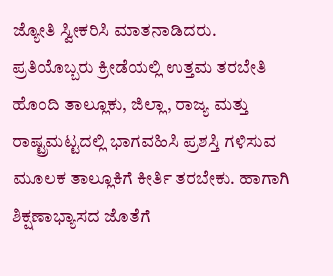ಜ್ಯೋತಿ ಸ್ವೀಕರಿಸಿ ಮಾತನಾಡಿದರು.
ಪ್ರತಿಯೊಬ್ಬರು ಕ್ರೀಡೆಯಲ್ಲಿ ಉತ್ತಮ ತರಬೇತಿ ಹೊಂದಿ ತಾಲ್ಲೂಕು, ಜಿಲ್ಲಾ, ರಾಜ್ಯ ಮತ್ತು ರಾಷ್ಟ್ರಮಟ್ಟದಲ್ಲಿ ಭಾಗವಹಿಸಿ ಪ್ರಶಸ್ತಿ ಗಳಿಸುವ ಮೂಲಕ ತಾಲ್ಲೂಕಿಗೆ ಕೀರ್ತಿ ತರಬೇಕು. ಹಾಗಾಗಿ ಶಿಕ್ಷಣಾಭ್ಯಾಸದ ಜೊತೆಗೆ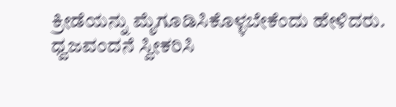ಕ್ರೀಡೆಯನ್ನು ಮೈಗೂಡಿಸಿಕೊಳ್ಳಬೇಕೆಂದು ಹೇಳಿದರು.
ಧ್ವಜವಂದನೆ ಸ್ವೀಕರಿಸಿ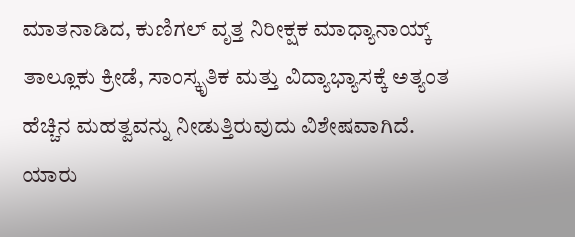ಮಾತನಾಡಿದ, ಕುಣಿಗಲ್ ವೃತ್ತ ನಿರೀಕ್ಷಕ ಮಾಧ್ಯಾನಾಯ್ಕ್ ತಾಲ್ಲೂಕು ಕ್ರೀಡೆ, ಸಾಂಸ್ಕೃತಿಕ ಮತ್ತು ವಿದ್ಯಾಭ್ಯಾಸಕ್ಕೆ ಅತ್ಯಂತ ಹೆಚ್ಚಿನ ಮಹತ್ವವನ್ನು ನೀಡುತ್ತಿರುವುದು ವಿಶೇಷವಾಗಿದೆ. ಯಾರು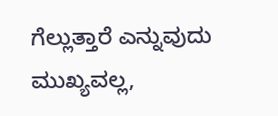ಗೆಲ್ಲುತ್ತಾರೆ ಎನ್ನುವುದು ಮುಖ್ಯವಲ್ಲ,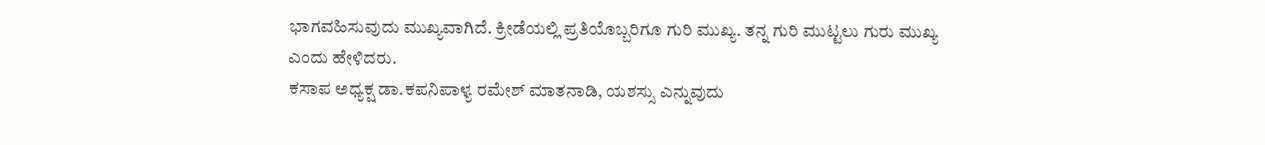ಭಾಗವಹಿಸುವುದು ಮುಖ್ಯವಾಗಿದೆ. ಕ್ರೀಡೆಯಲ್ಲಿ ಪ್ರತಿಯೊಬ್ಬರಿಗೂ ಗುರಿ ಮುಖ್ಯ. ತನ್ನ ಗುರಿ ಮುಟ್ಟಲು ಗುರು ಮುಖ್ಯ ಎಂದು ಹೇಳಿದರು.
ಕಸಾಪ ಅಧ್ಯಕ್ಷ ಡಾ.ಕಪನಿಪಾಳ್ಯ ರಮೇಶ್ ಮಾತನಾಡಿ, ಯಶಸ್ಸು ಎನ್ನುವುದು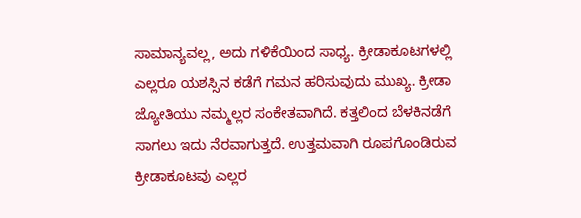ಸಾಮಾನ್ಯವಲ್ಲ, ಅದು ಗಳಿಕೆಯಿಂದ ಸಾಧ್ಯ. ಕ್ರೀಡಾಕೂಟಗಳಲ್ಲಿ ಎಲ್ಲರೂ ಯಶಸ್ಸಿನ ಕಡೆಗೆ ಗಮನ ಹರಿಸುವುದು ಮುಖ್ಯ. ಕ್ರೀಡಾ ಜ್ಯೋತಿಯು ನಮ್ಮಲ್ಲರ ಸಂಕೇತವಾಗಿದೆ. ಕತ್ತಲಿಂದ ಬೆಳಕಿನಡೆಗೆ ಸಾಗಲು ಇದು ನೆರವಾಗುತ್ತದೆ. ಉತ್ತಮವಾಗಿ ರೂಪಗೊಂಡಿರುವ ಕ್ರೀಡಾಕೂಟವು ಎಲ್ಲರ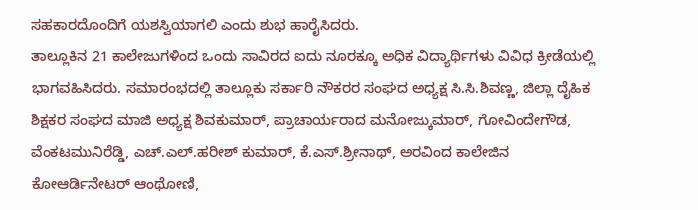ಸಹಕಾರದೊಂದಿಗೆ ಯಶಸ್ವಿಯಾಗಲಿ ಎಂದು ಶುಭ ಹಾರೈಸಿದರು.
ತಾಲ್ಲೂಕಿನ 21 ಕಾಲೇಜುಗಳಿಂದ ಒಂದು ಸಾವಿರದ ಐದು ನೂರಕ್ಕೂ ಅಧಿಕ ವಿದ್ಯಾರ್ಥಿಗಳು ವಿವಿಧ ಕ್ರೀಡೆಯಲ್ಲಿ ಭಾಗವಹಿಸಿದರು. ಸಮಾರಂಭದಲ್ಲಿ ತಾಲ್ಲೂಕು ಸರ್ಕಾರಿ ನೌಕರರ ಸಂಘದ ಅಧ್ಯಕ್ಷ ಸಿ.ಸಿ.ಶಿವಣ್ಣ, ಜಿಲ್ಲಾ ದೈಹಿಕ ಶಿಕ್ಷಕರ ಸಂಘದ ಮಾಜಿ ಅಧ್ಯಕ್ಷ ಶಿವಕುಮಾರ್, ಪ್ರಾಚಾರ್ಯರಾದ ಮನೋಜ್ಕುಮಾರ್, ಗೋವಿಂದೇಗೌಡ, ವೆಂಕಟಮುನಿರೆಡ್ಡಿ, ಎಚ್.ಎಲ್.ಹರೀಶ್ ಕುಮಾರ್, ಕೆ.ಎಸ್.ಶ್ರೀನಾಥ್, ಅರವಿಂದ ಕಾಲೇಜಿನ ಕೋಆರ್ಡಿನೇಟರ್ ಆಂಥೋಣಿ,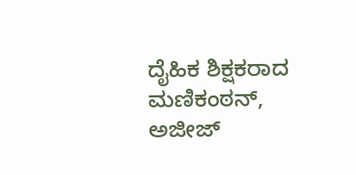ದೈಹಿಕ ಶಿಕ್ಷಕರಾದ ಮಣಿಕಂಠನ್, ಅಜೀಜ್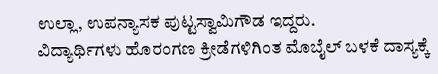ಉಲ್ಲಾ, ಉಪನ್ಯಾಸಕ ಪುಟ್ಟಸ್ವಾಮಿಗೌಡ ಇದ್ದರು.
ವಿದ್ಯಾರ್ಥಿಗಳು ಹೊರಂಗಣ ಕ್ರೀಡೆಗಳಿಗಿಂತ ಮೊಬೈಲ್ ಬಳಕೆ ದಾಸ್ಯಕ್ಕೆ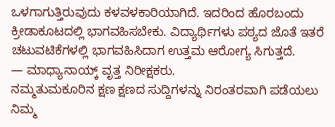ಒಳಗಾಗುತ್ತಿರುವುದು ಕಳವಳಕಾರಿಯಾಗಿದೆ. ಇದರಿಂದ ಹೊರಬಂದು ಕ್ರೀಡಾಕೂಟದಲ್ಲಿ ಭಾಗವಹಿಸಬೇಕು. ವಿದ್ಯಾರ್ಥಿಗಳು ಪಠ್ಯದ ಜೊತೆ ಇತರೆ ಚಟುವಟಿಕೆಗಳಲ್ಲಿ ಭಾಗವಹಿಸಿದಾಗ ಉತ್ತಮ ಆರೋಗ್ಯ ಸಿಗುತ್ತದೆ.
— ಮಾಧ್ಯಾನಾಯ್ಕ್ ವೃತ್ತ ನಿರೀಕ್ಷಕರು.
ನಮ್ಮತುಮಕೂರಿನ ಕ್ಷಣ ಕ್ಷಣದ ಸುದ್ದಿಗಳನ್ನು ನಿರಂತರವಾಗಿ ಪಡೆಯಲು ನಿಮ್ಮ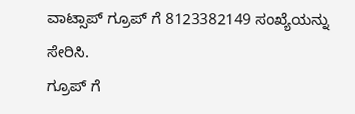ವಾಟ್ಸಾಪ್ ಗ್ರೂಪ್ ಗೆ 8123382149 ಸಂಖ್ಯೆಯನ್ನು ಸೇರಿಸಿ.
ಗ್ರೂಪ್ ಗೆ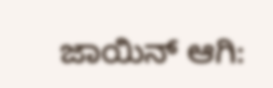ಜಾಯಿನ್ ಆಗಿ: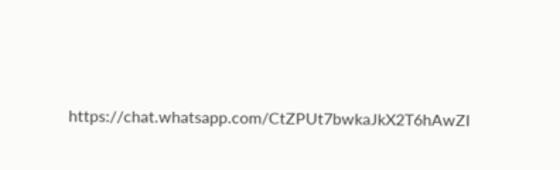https://chat.whatsapp.com/CtZPUt7bwkaJkX2T6hAwZI